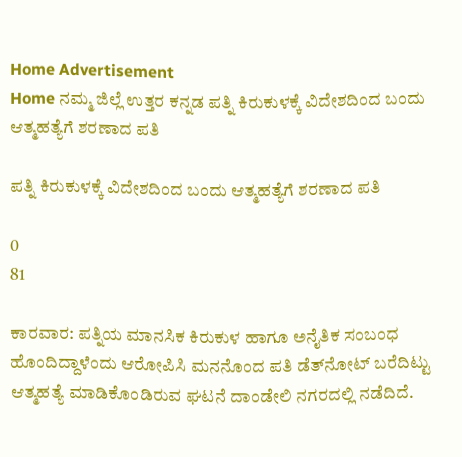Home Advertisement
Home ನಮ್ಮ ಜಿಲ್ಲೆ ಉತ್ತರ ಕನ್ನಡ ಪತ್ನಿ ಕಿರುಕುಳಕ್ಕೆ ವಿದೇಶದಿಂದ ಬಂದು ಆತ್ಮಹತ್ಯೆಗೆ ಶರಣಾದ ಪತಿ

ಪತ್ನಿ ಕಿರುಕುಳಕ್ಕೆ ವಿದೇಶದಿಂದ ಬಂದು ಆತ್ಮಹತ್ಯೆಗೆ ಶರಣಾದ ಪತಿ

0
81

ಕಾರವಾರ: ಪತ್ನಿಯ ಮಾನಸಿಕ ಕಿರುಕುಳ ಹಾಗೂ ಅನೈತಿಕ ಸಂಬಂಧ ಹೊಂದಿದ್ದಾಳೆಂದು ಆರೋಪಿಸಿ ಮನನೊಂದ ಪತಿ ಡೆತ್‌ನೋಟ್ ಬರೆದಿಟ್ಟು ಆತ್ಮಹತ್ಯೆ ಮಾಡಿಕೊಂಡಿರುವ ಘಟನೆ ದಾಂಡೇಲಿ ನಗರದಲ್ಲಿ ನಡೆದಿದೆ.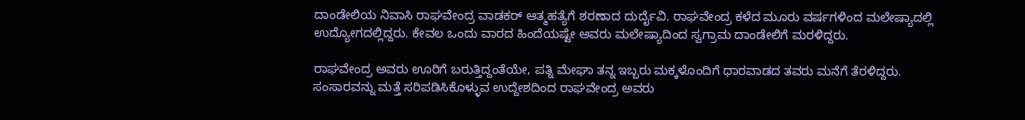ದಾಂಡೇಲಿಯ ನಿವಾಸಿ ರಾಘವೇಂದ್ರ ವಾಡಕರ್ ಆತ್ಮಹತ್ಯೆಗೆ ಶರಣಾದ ದುರ್ದೈವಿ. ರಾಘವೇಂದ್ರ ಕಳೆದ ಮೂರು ವರ್ಷಗಳಿಂದ ಮಲೇಷ್ಯಾದಲ್ಲಿ ಉದ್ಯೋಗದಲ್ಲಿದ್ದರು. ಕೇವಲ ಒಂದು ವಾರದ ಹಿಂದೆಯಷ್ಟೇ ಅವರು ಮಲೇಷ್ಯಾದಿಂದ ಸ್ವಗ್ರಾಮ ದಾಂಡೇಲಿಗೆ ಮರಳಿದ್ದರು.

ರಾಘವೇಂದ್ರ ಅವರು ಊರಿಗೆ ಬರುತ್ತಿದ್ದಂತೆಯೇ, ಪತ್ನಿ ಮೇಘಾ ತನ್ನ ಇಬ್ಬರು ಮಕ್ಕಳೊಂದಿಗೆ ಧಾರವಾಡದ ತವರು ಮನೆಗೆ ತೆರಳಿದ್ದರು. ಸಂಸಾರವನ್ನು ಮತ್ತೆ ಸರಿಪಡಿಸಿಕೊಳ್ಳುವ ಉದ್ದೇಶದಿಂದ ರಾಘವೇಂದ್ರ ಅವರು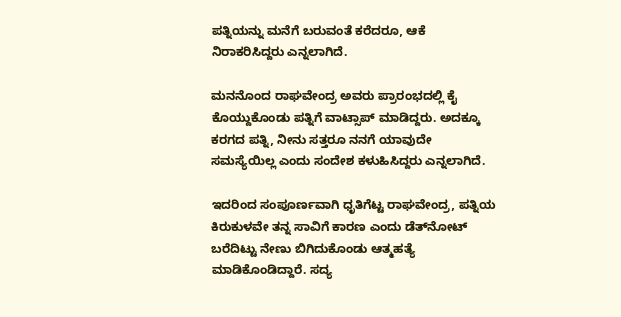ಪತ್ನಿಯನ್ನು ಮನೆಗೆ ಬರುವಂತೆ ಕರೆದರೂ, ಆಕೆ ನಿರಾಕರಿಸಿದ್ದರು ಎನ್ನಲಾಗಿದೆ.

ಮನನೊಂದ ರಾಘವೇಂದ್ರ ಅವರು ಪ್ರಾರಂಭದಲ್ಲಿ ಕೈ ಕೊಯ್ದುಕೊಂಡು ಪತ್ನಿಗೆ ವಾಟ್ಸಾಪ್ ಮಾಡಿದ್ದರು. ಅದಕ್ಕೂ ಕರಗದ ಪತ್ನಿ, ನೀನು ಸತ್ತರೂ ನನಗೆ ಯಾವುದೇ ಸಮಸ್ಯೆಯಿಲ್ಲ ಎಂದು ಸಂದೇಶ ಕಳುಹಿಸಿದ್ದರು ಎನ್ನಲಾಗಿದೆ.

ಇದರಿಂದ ಸಂಪೂರ್ಣವಾಗಿ ಧೃತಿಗೆಟ್ಟ ರಾಘವೇಂದ್ರ, ಪತ್ನಿಯ ಕಿರುಕುಳವೇ ತನ್ನ ಸಾವಿಗೆ ಕಾರಣ ಎಂದು ಡೆತ್‌ನೋಟ್ ಬರೆದಿಟ್ಟು ನೇಣು ಬಿಗಿದುಕೊಂಡು ಆತ್ಮಹತ್ಯೆ ಮಾಡಿಕೊಂಡಿದ್ದಾರೆ. ಸದ್ಯ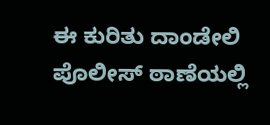ಈ ಕುರಿತು ದಾಂಡೇಲಿ ಪೊಲೀಸ್ ಠಾಣೆಯಲ್ಲಿ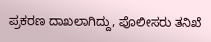ಪ್ರಕರಣ ದಾಖಲಾಗಿದ್ದು, ಪೊಲೀಸರು ತನಿಖೆ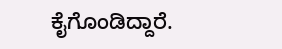ಕೈಗೊಂಡಿದ್ದಾರೆ.